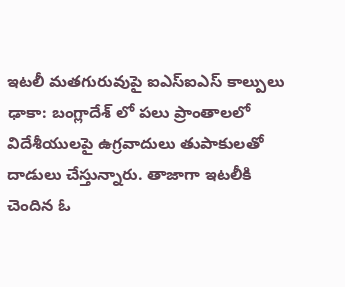ఇటలీ మతగురువుపై ఐఎస్ఐఎస్ కాల్పులు
ఢాకా: బంగ్లాదేశ్ లో పలు ప్రాంతాలలో విదేశీయులపై ఉగ్రవాదులు తుపాకులతో దాడులు చేస్తున్నారు. తాజాగా ఇటలీకి చెందిన ఓ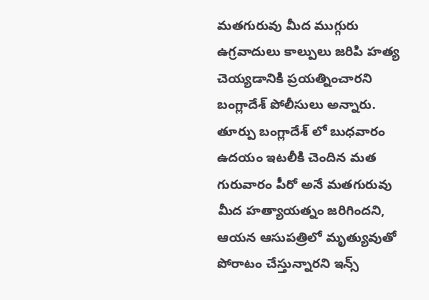మతగురువు మీద ముగ్గురు ఉగ్రవాదులు కాల్పులు జరిపి హత్య చెయ్యడానికి ప్రయత్నించారని బంగ్లాదేశ్ పోలీసులు అన్నారు.
తూర్పు బంగ్లాదేశ్ లో బుధవారం ఉదయం ఇటలీకి చెందిన మత గురువారం పీరో అనే మతగురువు మీద హత్యాయత్నం జరిగిందని, ఆయన ఆసుపత్రిలో మృత్యువుతో పోరాటం చేస్తున్నారని ఇన్స్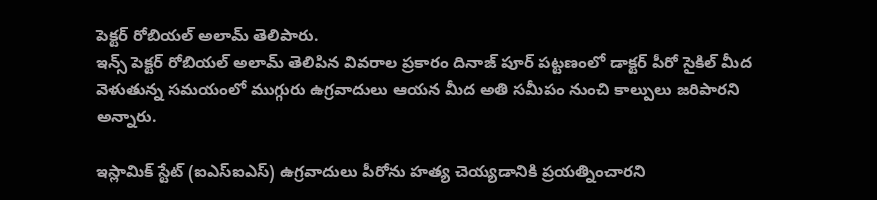పెక్టర్ రోబియల్ అలామ్ తెలిపారు.
ఇన్స్ పెక్టర్ రోబియల్ అలామ్ తెలిపిన వివరాల ప్రకారం దినాజ్ పూర్ పట్టణంలో డాక్టర్ పీరో సైకిల్ మీద వెళుతున్న సమయంలో ముగ్గురు ఉగ్రవాదులు ఆయన మీద అతి సమీపం నుంచి కాల్పులు జరిపారని అన్నారు.

ఇస్లామిక్ స్టేట్ (ఐఎస్ఐఎస్) ఉగ్రవాదులు పీరోను హత్య చెయ్యడానికి ప్రయత్నించారని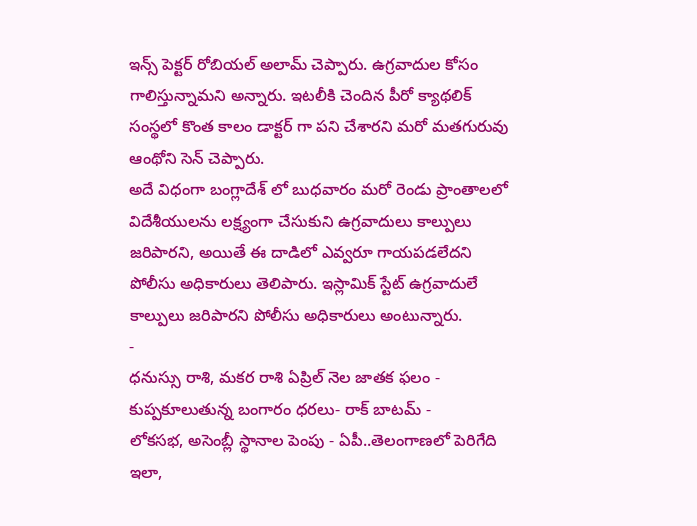ఇన్స్ పెక్టర్ రోబియల్ అలామ్ చెప్పారు. ఉగ్రవాదుల కోసం గాలిస్తున్నామని అన్నారు. ఇటలీకి చెందిన పీరో క్యాథలిక్ సంస్థలో కొంత కాలం డాక్టర్ గా పని చేశారని మరో మతగురువు ఆంథోని సెన్ చెప్పారు.
అదే విధంగా బంగ్లాదేశ్ లో బుధవారం మరో రెండు ప్రాంతాలలో విదేశీయులను లక్ష్యంగా చేసుకుని ఉగ్రవాదులు కాల్పులు జరిపారని, అయితే ఈ దాడిలో ఎవ్వరూ గాయపడలేదని పోలీసు అధికారులు తెలిపారు. ఇస్లామిక్ స్టేట్ ఉగ్రవాదులే కాల్పులు జరిపారని పోలీసు అధికారులు అంటున్నారు.
-
ధనుస్సు రాశి, మకర రాశి ఏప్రిల్ నెల జాతక ఫలం -
కుప్పకూలుతున్న బంగారం ధరలు- రాక్ బాటమ్ -
లోకసభ, అసెంబ్లీ స్థానాల పెంపు - ఏపీ..తెలంగాణలో పెరిగేది ఇలా,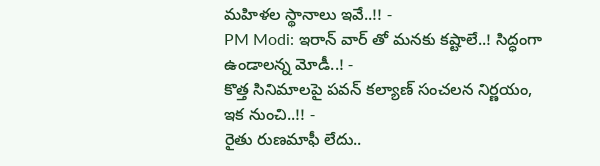మహిళల స్థానాలు ఇవే..!! -
PM Modi: ఇరాన్ వార్ తో మనకు కష్టాలే..! సిద్ధంగా ఉండాలన్న మోడీ..! -
కొత్త సినిమాలపై పవన్ కల్యాణ్ సంచలన నిర్ణయం, ఇక నుంచి..!! -
రైతు రుణమాఫీ లేదు..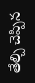తేల్చి చెప్పిన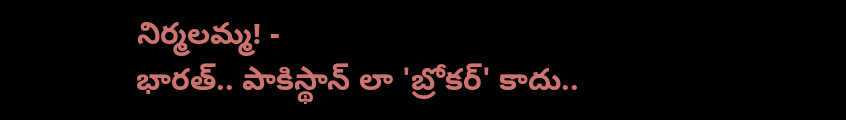నిర్మలమ్మ! -
భారత్.. పాకిస్థాన్ లా 'బ్రోకర్' కాదు..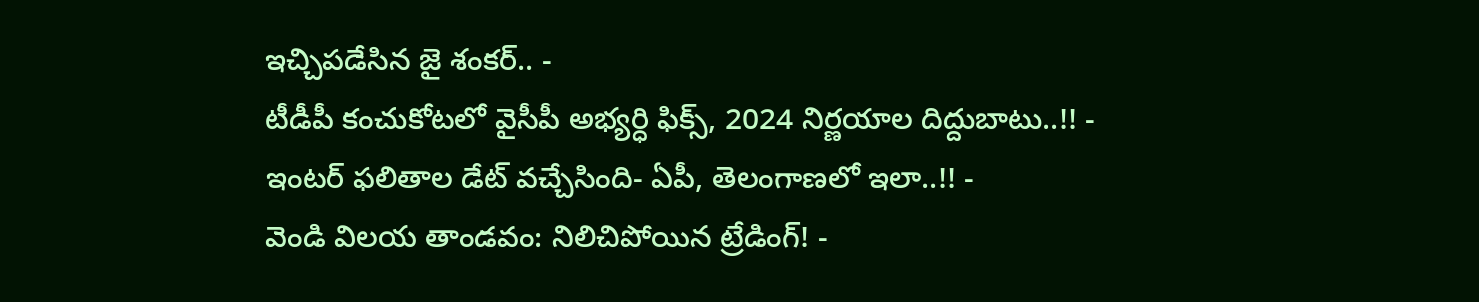ఇచ్చిపడేసిన జై శంకర్.. -
టీడీపీ కంచుకోటలో వైసీపీ అభ్యర్ధి ఫిక్స్, 2024 నిర్ణయాల దిద్దుబాటు..!! -
ఇంటర్ ఫలితాల డేట్ వచ్చేసింది- ఏపీ, తెలంగాణలో ఇలా..!! -
వెండి విలయ తాండవం: నిలిచిపోయిన ట్రేడింగ్! -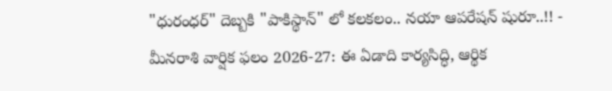"ధురంధర్" దెబ్బకి "పాకిస్థాన్" లో కలకలం.. నయా ఆపరేషన్ షురూ..!! -
మీనరాశి వార్షిక ఫలం 2026-27: ఈ ఏడాది కార్యసిద్ధి, ఆర్థిక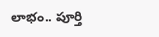లాభం.. పూర్తి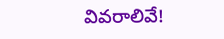వివరాలివే!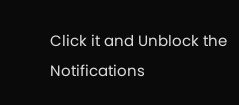Click it and Unblock the Notifications